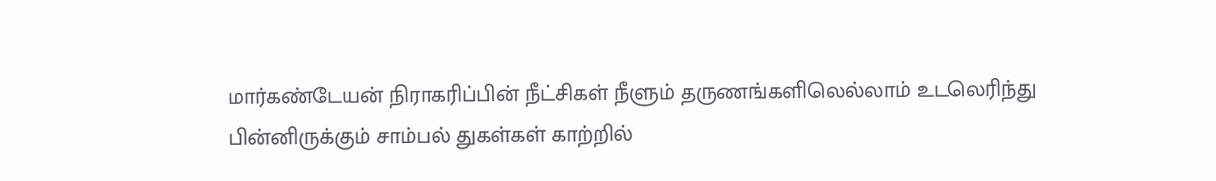மார்கண்டேயன் நிராகரிப்பின் நீட்சிகள் நீளும் தருணங்களிலெல்லாம் உடலெரிந்து பின்னிருக்கும் சாம்பல் துகள்கள் காற்றில்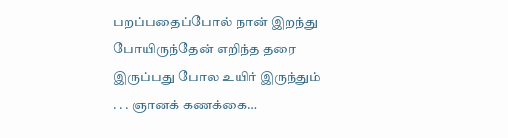பறப்பதைப்போல் நான் இறந்து போயிருந்தேன் எறிந்த தரை இருப்பது போல உயிர் இருந்தும் . . . ஞானக் கணக்கை…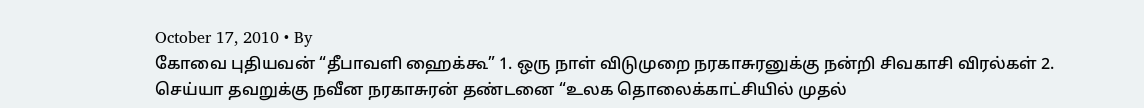October 17, 2010 • By
கோவை புதியவன் “தீபாவளி ஹைக்கூ” 1. ஒரு நாள் விடுமுறை நரகாசுரனுக்கு நன்றி சிவகாசி விரல்கள் 2. செய்யா தவறுக்கு நவீன நரகாசுரன் தண்டனை “உலக தொலைக்காட்சியில் முதல்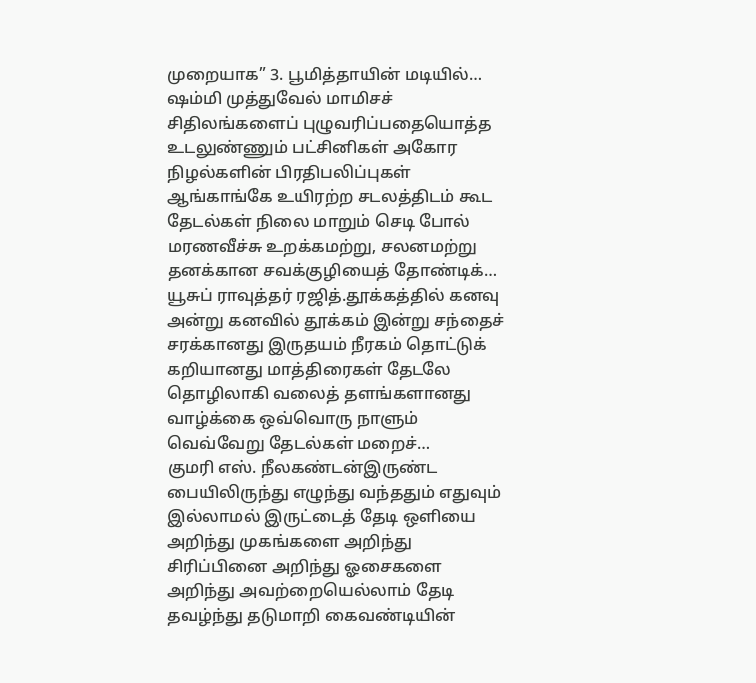முறையாக” 3. பூமித்தாயின் மடியில்…
ஷம்மி முத்துவேல் மாமிசச் சிதிலங்களைப் புழுவரிப்பதையொத்த உடலுண்ணும் பட்சினிகள் அகோர நிழல்களின் பிரதிபலிப்புகள் ஆங்காங்கே உயிரற்ற சடலத்திடம் கூட தேடல்கள் நிலை மாறும் செடி போல் மரணவீச்சு உறக்கமற்று, சலனமற்று தனக்கான சவக்குழியைத் தோண்டிக்…
யூசுப் ராவுத்தர் ரஜித்.தூக்கத்தில் கனவு அன்று கனவில் தூக்கம் இன்று சந்தைச் சரக்கானது இருதயம் நீரகம் தொட்டுக் கறியானது மாத்திரைகள் தேடலே தொழிலாகி வலைத் தளங்களானது வாழ்க்கை ஒவ்வொரு நாளும் வெவ்வேறு தேடல்கள் மறைச்…
குமரி எஸ். நீலகண்டன்இருண்ட பையிலிருந்து எழுந்து வந்ததும் எதுவும் இல்லாமல் இருட்டைத் தேடி ஒளியை அறிந்து முகங்களை அறிந்து சிரிப்பினை அறிந்து ஓசைகளை அறிந்து அவற்றையெல்லாம் தேடி தவழ்ந்து தடுமாறி கைவண்டியின்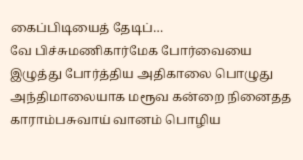கைப்பிடியைத் தேடிப்…
வே பிச்சுமணிகார்மேக போர்வையை இழுத்து போர்த்திய அதிகாலை பொழுது அந்திமாலையாக மரூவ கன்றை நினைதத காராம்பசுவாய் வானம் பொழிய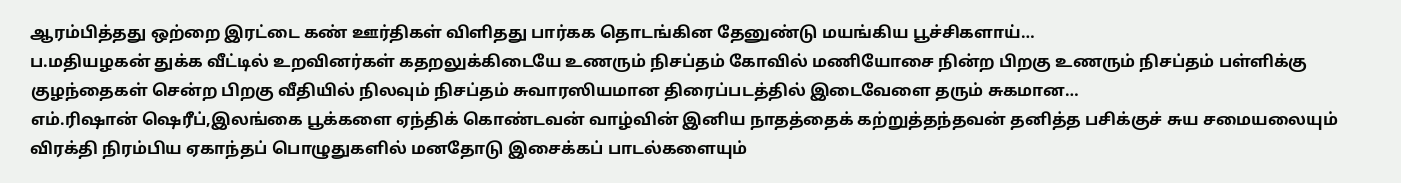ஆரம்பித்தது ஒற்றை இரட்டை கண் ஊர்திகள் விளிதது பார்கக தொடங்கின தேனுண்டு மயங்கிய பூச்சிகளாய்…
ப.மதியழகன் துக்க வீட்டில் உறவினர்கள் கதறலுக்கிடையே உணரும் நிசப்தம் கோவில் மணியோசை நின்ற பிறகு உணரும் நிசப்தம் பள்ளிக்கு குழந்தைகள் சென்ற பிறகு வீதியில் நிலவும் நிசப்தம் சுவாரஸியமான திரைப்படத்தில் இடைவேளை தரும் சுகமான…
எம்.ரிஷான் ஷெரீப்,இலங்கை பூக்களை ஏந்திக் கொண்டவன் வாழ்வின் இனிய நாதத்தைக் கற்றுத்தந்தவன் தனித்த பசிக்குச் சுய சமையலையும் விரக்தி நிரம்பிய ஏகாந்தப் பொழுதுகளில் மனதோடு இசைக்கப் பாடல்களையும்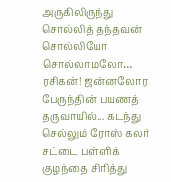அருகிலிருந்து சொல்லித் தந்தவன் சொல்லியோ சொல்லாமலோ…
ரசிகன்! ஜன்னலோர பேருந்தின் பயணத் தருவாயில்... கடந்து செல்லும் ரோஸ் கலர் சட்டை பள்ளிக் குழந்தை சிரித்து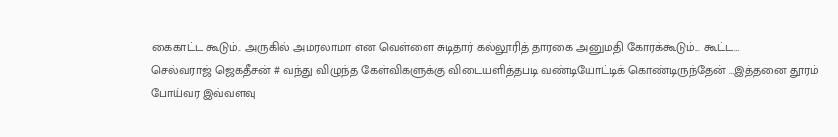கைகாட்ட கூடும்.. அருகில் அமரலாமா என வெள்ளை சுடிதார் கல்லூரித் தாரகை அனுமதி கோரக்கூடும்... கூட்ட…
செல்வராஜ் ஜெகதீசன் # வந்து விழுந்த கேள்விகளுக்கு விடையளித்தபடி வண்டியோட்டிக் கொண்டிருந்தேன் …இத்தனை தூரம் போய்வர இவ்வளவு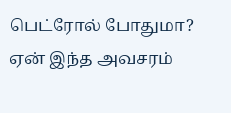பெட்ரோல் போதுமா? ஏன் இந்த அவசரம்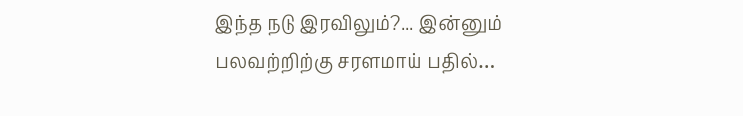இந்த நடு இரவிலும்?... இன்னும் பலவற்றிற்கு சரளமாய் பதில்…